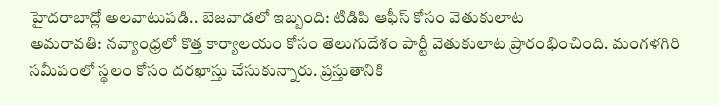హైదరాబాద్లో అలవాటుపడి.. బెజవాడలో ఇబ్బంది: టిడిపి ఆఫీస్ కోసం వెతుకులాట
అమరావతి: నవ్యాంధ్రలో కొత్త కార్యాలయం కోసం తెలుగుదేశం పార్టీ వెతుకులాట ప్రారంభించింది. మంగళగిరి సమీపంలో స్థలం కోసం దరఖాస్తు చేసుకున్నారు. ప్రస్తుతానికి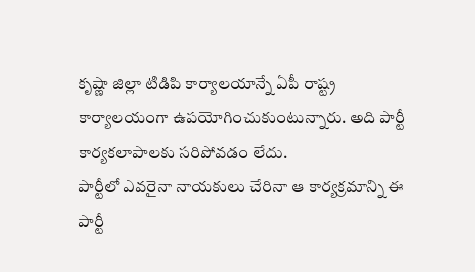కృష్ణా జిల్లా టిడిపి కార్యాలయాన్నే ఏపీ రాష్ట్ర కార్యాలయంగా ఉపయోగించుకుంటున్నారు. అది పార్టీ కార్యకలాపాలకు సరిపోవడం లేదు.
పార్టీలో ఎవరైనా నాయకులు చేరినా ఆ కార్యక్రమాన్ని ఈ పార్టీ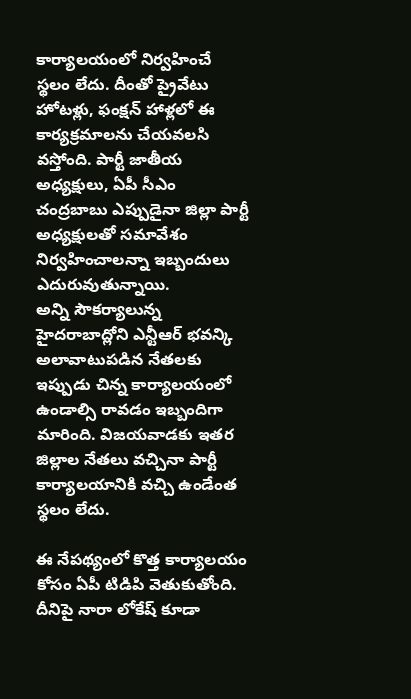కార్యాలయంలో నిర్వహించే స్థలం లేదు. దీంతో ప్రైవేటు హోటళ్లు, ఫంక్షన్ హాళ్లలో ఈ కార్యక్రమాలను చేయవలసి వస్తోంది. పార్టీ జాతీయ అధ్యక్షులు, ఏపీ సీఎం చంద్రబాబు ఎప్పుడైనా జిల్లా పార్టీ అధ్యక్షులతో సమావేశం నిర్వహించాలన్నా ఇబ్బందులు ఎదురువుతున్నాయి.
అన్ని సౌకర్యాలున్న హైదరాబాద్లోని ఎన్టీఆర్ భవన్కి అలావాటుపడిన నేతలకు ఇప్పుడు చిన్న కార్యాలయంలో ఉండాల్సి రావడం ఇబ్బందిగా మారింది. విజయవాడకు ఇతర జిల్లాల నేతలు వచ్చినా పార్టీ కార్యాలయానికి వచ్చి ఉండేంత స్థలం లేదు.

ఈ నేపథ్యంలో కొత్త కార్యాలయం కోసం ఏపీ టిడిపి వెతుకుతోంది. దీనిపై నారా లోకేష్ కూడా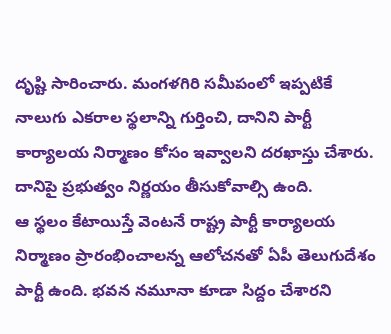దృష్టి సారించారు. మంగళగిరి సమీపంలో ఇప్పటికే నాలుగు ఎకరాల స్థలాన్ని గుర్తించి, దానిని పార్టీ కార్యాలయ నిర్మాణం కోసం ఇవ్వాలని దరఖాస్తు చేశారు. దానిపై ప్రభుత్వం నిర్ణయం తీసుకోవాల్సి ఉంది.
ఆ స్థలం కేటాయిస్తే వెంటనే రాష్ట్ర పార్టీ కార్యాలయ నిర్మాణం ప్రారంభించాలన్న ఆలోచనతో ఏపీ తెలుగుదేశం పార్టీ ఉంది. భవన నమూనా కూడా సిద్దం చేశారని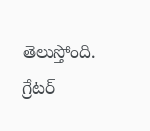తెలుస్తోంది. గ్రేటర్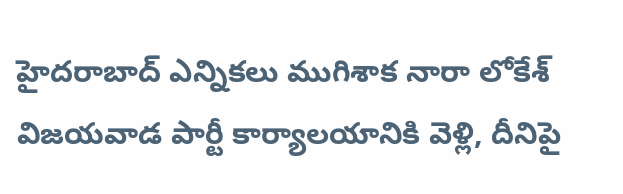హైదరాబాద్ ఎన్నికలు ముగిశాక నారా లోకేశ్ విజయవాడ పార్టీ కార్యాలయానికి వెళ్లి, దీనిపై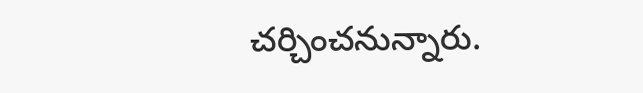చర్చించనున్నారు.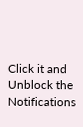Click it and Unblock the Notifications